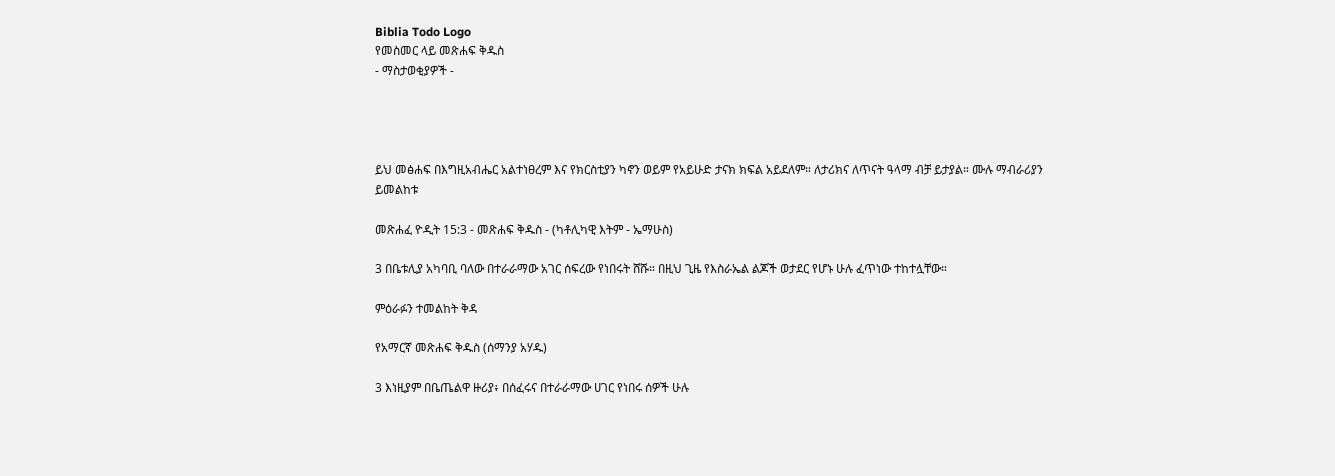Biblia Todo Logo
የመስመር ላይ መጽሐፍ ቅዱስ
- ማስታወቂያዎች -




ይህ መፅሐፍ በእግዚአብሔር አልተነፀረም እና የክርስቲያን ካኖን ወይም የአይሁድ ታናክ ክፍል አይደለም። ለታሪክና ለጥናት ዓላማ ብቻ ይታያል። ሙሉ ማብራሪያን ይመልከቱ

መጽሐፈ ዮዲት 15:3 - መጽሐፍ ቅዱስ - (ካቶሊካዊ እትም - ኤማሁስ)

3 በቤቱሊያ አካባቢ ባለው በተራራማው አገር ሰፍረው የነበሩት ሸሹ። በዚህ ጊዜ የእስራኤል ልጆች ወታደር የሆኑ ሁሉ ፈጥነው ተከተሏቸው።

ምዕራፉን ተመልከት ቅዳ

የአማርኛ መጽሐፍ ቅዱስ (ሰማንያ አሃዱ)

3 እነዚያም በቤጤልዋ ዙሪያ፥ በሰፈሩና በተራራማው ሀገር የነበሩ ሰዎች ሁሉ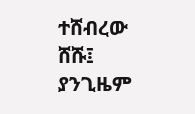ተሸብረው ሸሹ፤ ያንጊዜም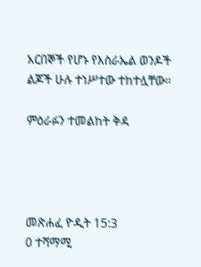አርበኞች የሆኑ የእስራኤል ወንዶች ልጆች ሁሉ ተነሥተው ተከተሏቸው።

ምዕራፉን ተመልከት ቅዳ




መጽሐፈ ዮዲት 15:3
0 ተሻማሚ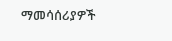ማመሳሰሪያዎች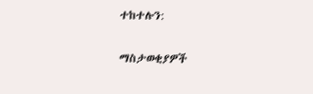ተከተሉን:

ማስታወቂያዎች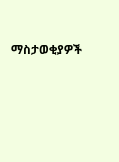ማስታወቂያዎች